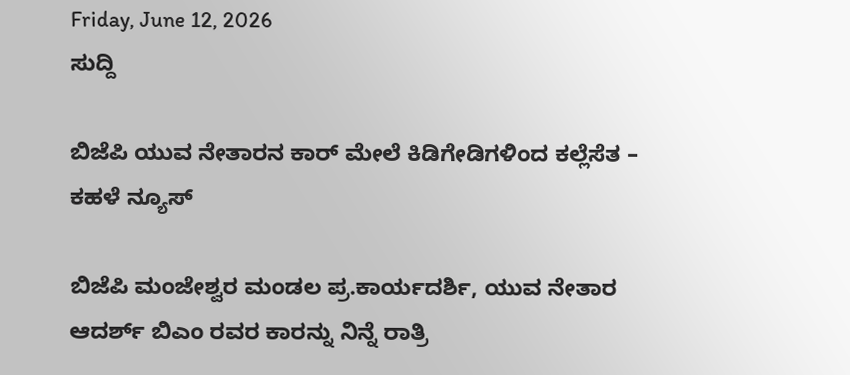Friday, June 12, 2026
ಸುದ್ದಿ

ಬಿಜೆಪಿ ಯುವ ನೇತಾರನ ಕಾರ್ ಮೇಲೆ ಕಿಡಿಗೇಡಿಗಳಿಂದ ಕಲ್ಲೆಸೆತ – ಕಹಳೆ ನ್ಯೂಸ್

ಬಿಜೆಪಿ ಮಂಜೇಶ್ವರ ಮಂಡಲ ಪ್ರ.ಕಾರ್ಯದರ್ಶಿ, ಯುವ ನೇತಾರ ಆದರ್ಶ್ ಬಿಎಂ ರವರ ಕಾರನ್ನು ನಿನ್ನೆ ರಾತ್ರಿ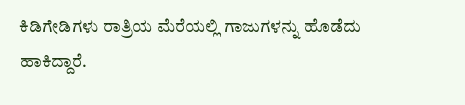ಕಿಡಿಗೇಡಿಗಳು ರಾತ್ರಿಯ ಮೆರೆಯಲ್ಲಿ ಗಾಜುಗಳನ್ನು ಹೊಡೆದು ಹಾಕಿದ್ದಾರೆ.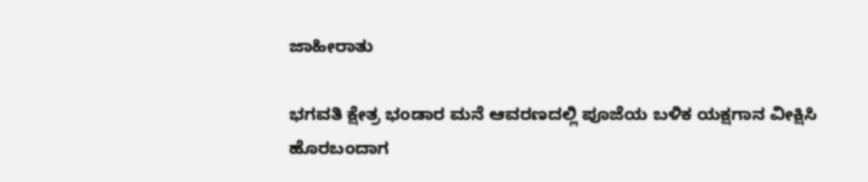ಜಾಹೀರಾತು

ಭಗವತಿ ಕ್ಷೇತ್ರ ಭಂಡಾರ ಮನೆ ಆವರಣದಲ್ಲಿ ಪೂಜೆಯ ಬಳಿಕ ಯಕ್ಷಗಾನ ವೀಕ್ಷಿಸಿ ಹೊರಬಂದಾಗ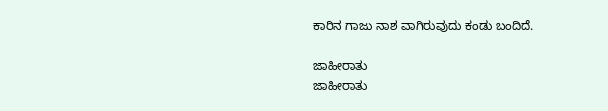ಕಾರಿನ ಗಾಜು ನಾಶ ವಾಗಿರುವುದು ಕಂಡು ಬಂದಿದೆ.

ಜಾಹೀರಾತು
ಜಾಹೀರಾತು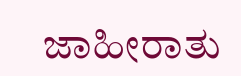ಜಾಹೀರಾತು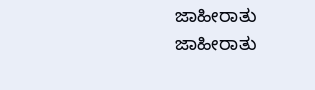ಜಾಹೀರಾತು
ಜಾಹೀರಾತು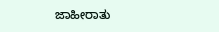ಜಾಹೀರಾತು